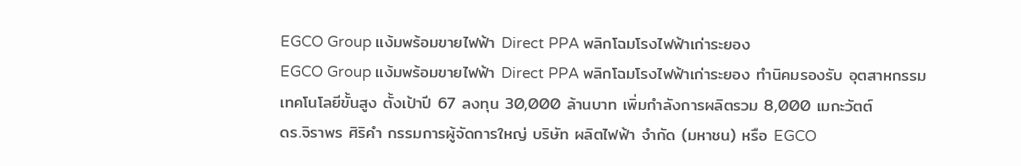EGCO Group แง้มพร้อมขายไฟฟ้า Direct PPA พลิกโฉมโรงไฟฟ้าเก่าระยอง
EGCO Group แง้มพร้อมขายไฟฟ้า Direct PPA พลิกโฉมโรงไฟฟ้าเก่าระยอง ทำนิคมรองรับ อุตสาหกรรมเทคโนโลยีขั้นสูง ตั้งเป้าปี 67 ลงทุน 30,000 ล้านบาท เพิ่มกำลังการผลิตรวม 8,000 เมกะวัตต์
ดร.จิราพร ศิริคำ กรรมการผู้จัดการใหญ่ บริษัท ผลิตไฟฟ้า จำกัด (มหาชน) หรือ EGCO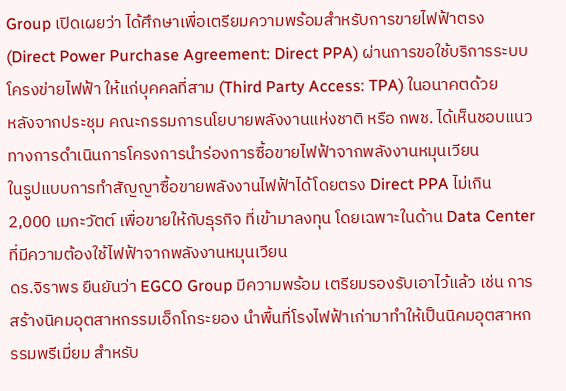Group เปิดเผยว่า ได้ศึกษาเพื่อเตรียมความพร้อมสำหรับการขายไฟฟ้าตรง (Direct Power Purchase Agreement: Direct PPA) ผ่านการขอใช้บริการระบบโครงข่ายไฟฟ้า ให้แก่บุคคลที่สาม (Third Party Access: TPA) ในอนาคตด้วย
หลังจากประชุม คณะกรรมการนโยบายพลังงานแห่งชาติ หรือ กพช. ได้เห็นชอบแนวทางการดำเนินการโครงการนำร่องการซื้อขายไฟฟ้าจากพลังงานหมุนเวียน
ในรูปแบบการทำสัญญาซื้อขายพลังงานไฟฟ้าได้โดยตรง Direct PPA ไม่เกิน 2,000 เมกะวัตต์ เพื่อขายให้กับธุรกิจ ที่เข้ามาลงทุน โดยเฉพาะในด้าน Data Center ที่มีความต้องใช้ไฟฟ้าจากพลังงานหมุนเวียน
ดร.จิราพร ยืนยันว่า EGCO Group มีความพร้อม เตรียมรองรับเอาไว้แล้ว เช่น การสร้างนิคมอุตสาหกรรมเอ็กโกระยอง นำพื้นที่โรงไฟฟ้าเก่ามาทำให้เป็นนิคมอุตสาหกรรมพรีเมี่ยม สำหรับ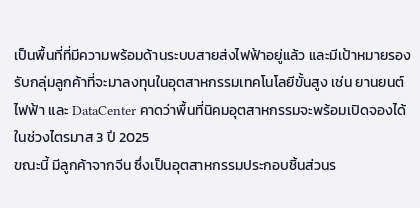เป็นพื้นที่ที่มีความพร้อมด้านระบบสายส่งไฟฟ้าอยู่แล้ว และมีเป้าหมายรองรับกลุ่มลูกค้าที่จะมาลงทุนในอุตสาหกรรมเทคโนโลยีขั้นสูง เช่น ยานยนต์ไฟฟ้า และ DataCenter คาดว่าพื้นที่นิคมอุตสาหกรรมจะพร้อมเปิดจองได้ในช่วงไตรมาส 3 ปี 2025
ขณะนี้ มีลูกค้าจากจีน ซึ่งเป็นอุตสาหกรรมประกอบชิ้นส่วนร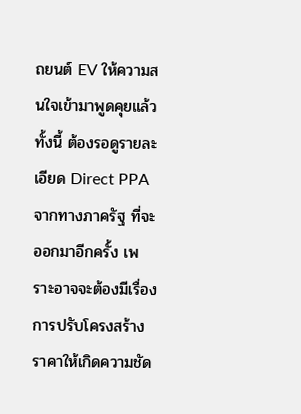ถยนต์ EV ให้ความสนใจเข้ามาพูดคุยแล้ว ทั้งนี้ ต้องรอดูรายละเอียด Direct PPA จากทางภาครัฐ ที่จะออกมาอีกครั้ง เพราะอาจจะต้องมีเรื่องการปรับโครงสร้างราคาให้เกิดความชัด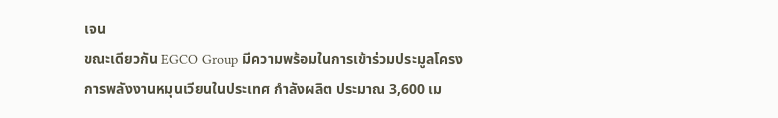เจน
ขณะเดียวกัน EGCO Group มีความพร้อมในการเข้าร่วมประมูลโครงการพลังงานหมุนเวียนในประเทศ กำลังผลิต ประมาณ 3,600 เม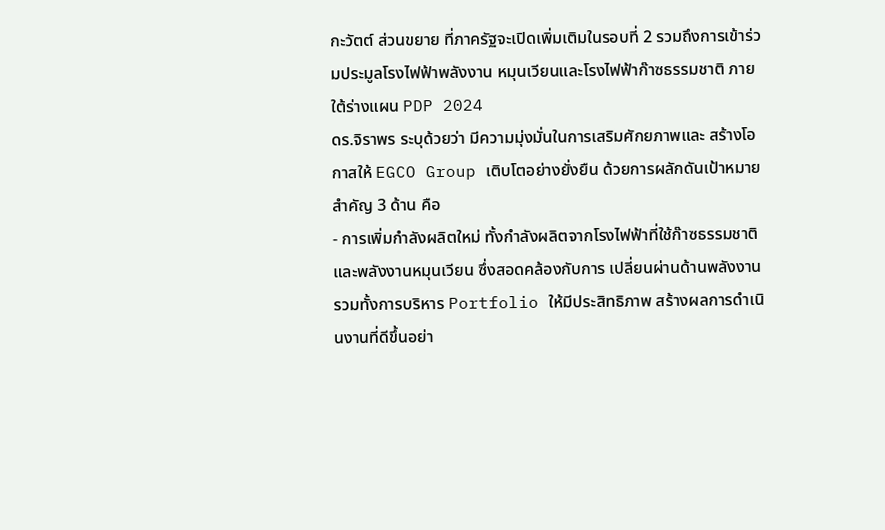กะวัตต์ ส่วนขยาย ที่ภาครัฐจะเปิดเพิ่มเติมในรอบที่ 2 รวมถึงการเข้าร่วมประมูลโรงไฟฟ้าพลังงาน หมุนเวียนและโรงไฟฟ้าก๊าซธรรมชาติ ภายใต้ร่างแผน PDP 2024
ดร.จิราพร ระบุด้วยว่า มีความมุ่งมั่นในการเสริมศักยภาพและ สร้างโอกาสให้ EGCO Group เติบโตอย่างยั่งยืน ด้วยการผลักดันเป้าหมายสำคัญ 3 ด้าน คือ
- การเพิ่มกำลังผลิตใหม่ ทั้งกำลังผลิตจากโรงไฟฟ้าที่ใช้ก๊าซธรรมชาติและพลังงานหมุนเวียน ซึ่งสอดคล้องกับการ เปลี่ยนผ่านด้านพลังงาน รวมทั้งการบริหาร Portfolio ให้มีประสิทธิภาพ สร้างผลการดำเนินงานที่ดีขึ้นอย่า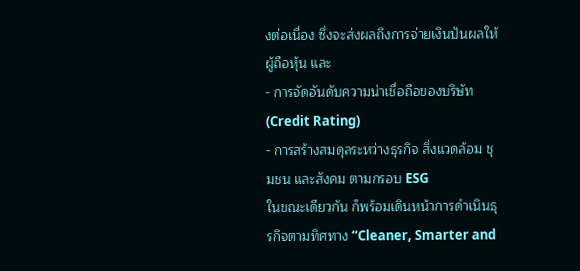งต่อเนื่อง ซึ่งจะส่งผลถึงการจ่ายเงินปันผลให้ผู้ถือหุ้น และ
- การจัดอันดับความน่าเชื่อถือของบริษัท (Credit Rating)
- การสร้างสมดุลระหว่างธุรกิจ สิ่งแวดล้อม ชุมชน และสังคม ตามกรอบ ESG
ในขณะเดียวกัน ก็พร้อมเดินหน้าการดำเนินธุรกิจตามทิศทาง “Cleaner, Smarter and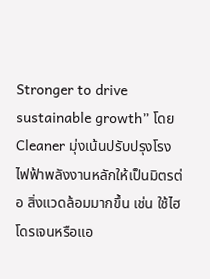Stronger to drive sustainable growth” โดย Cleaner มุ่งเน้นปรับปรุงโรงไฟฟ้าพลังงานหลักให้เป็นมิตรต่อ สิ่งแวดล้อมมากขึ้น เช่น ใช้ไฮโดรเจนหรือแอ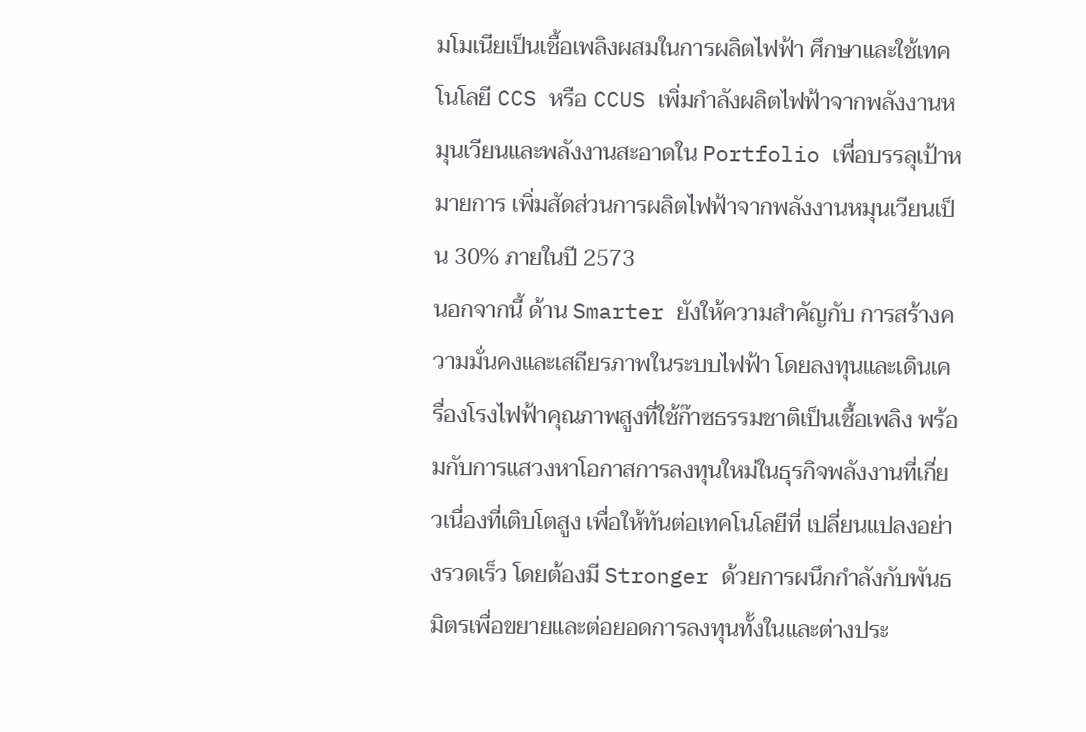มโมเนียเป็นเชื้อเพลิงผสมในการผลิตไฟฟ้า ศึกษาและใช้เทคโนโลยี CCS หรือ CCUS เพิ่มกำลังผลิตไฟฟ้าจากพลังงานหมุนเวียนและพลังงานสะอาดใน Portfolio เพื่อบรรลุเป้าหมายการ เพิ่มสัดส่วนการผลิตไฟฟ้าจากพลังงานหมุนเวียนเป็น 30% ภายในปี 2573
นอกจากนี้ ด้าน Smarter ยังให้ความสำคัญกับ การสร้างความมั่นคงและเสถียรภาพในระบบไฟฟ้า โดยลงทุนและเดินเครื่องโรงไฟฟ้าคุณภาพสูงที่ใช้ก๊าซธรรมชาติเป็นเชื้อเพลิง พร้อมกับการแสวงหาโอกาสการลงทุนใหม่ในธุรกิจพลังงานที่เกี่ยวเนื่องที่เติบโตสูง เพื่อให้ทันต่อเทคโนโลยีที่ เปลี่ยนแปลงอย่างรวดเร็ว โดยต้องมี Stronger ด้วยการผนึกกำลังกับพันธมิตรเพื่อขยายและต่อยอดการลงทุนทั้งในและต่างประ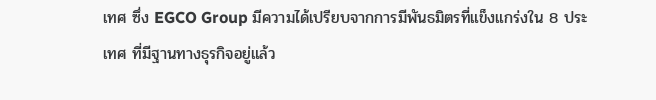เทศ ซึ่ง EGCO Group มีความได้เปรียบจากการมีพันธมิตรที่แข็งแกร่งใน 8 ประเทศ ที่มีฐานทางธุรกิจอยู่แล้ว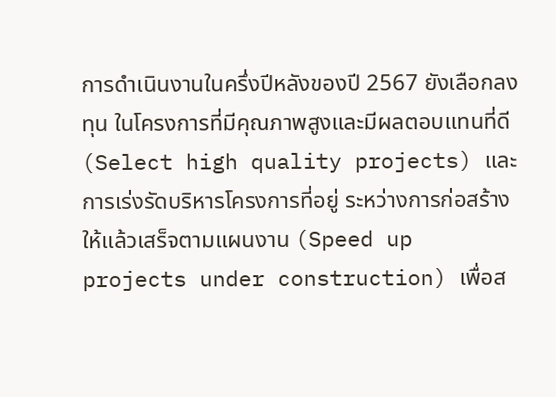การดำเนินงานในครึ่งปีหลังของปี 2567 ยังเลือกลงทุน ในโครงการที่มีคุณภาพสูงและมีผลตอบแทนที่ดี (Select high quality projects) และการเร่งรัดบริหารโครงการที่อยู่ ระหว่างการก่อสร้างให้แล้วเสร็จตามแผนงาน (Speed up projects under construction) เพื่อส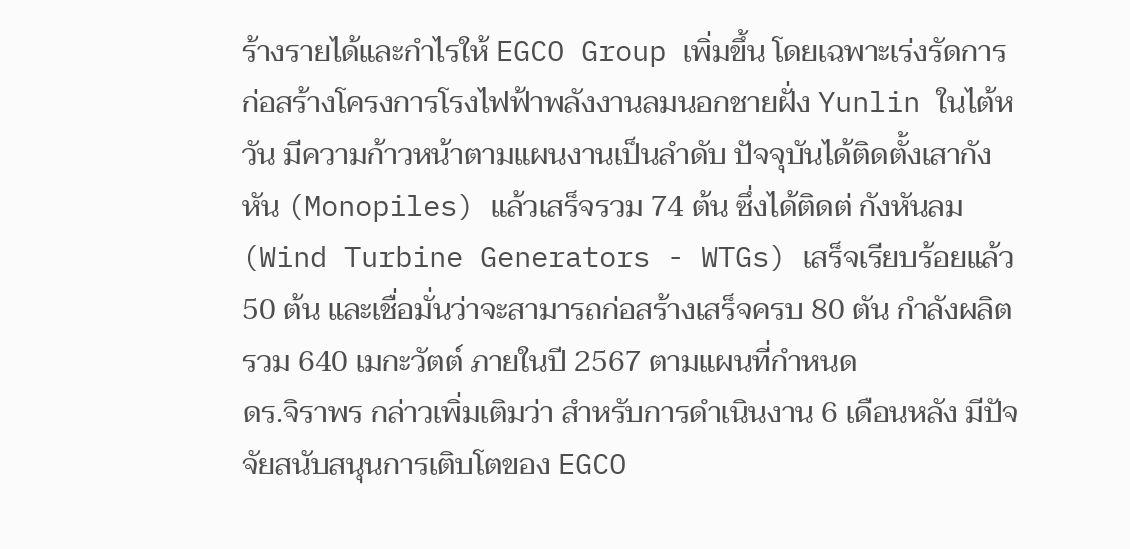ร้างรายได้และกำไรให้ EGCO Group เพิ่มขึ้น โดยเฉพาะเร่งรัดการก่อสร้างโครงการโรงไฟฟ้าพลังงานลมนอกชายฝั่ง Yunlin ในไต้หวัน มีความก้าวหน้าตามแผนงานเป็นลำดับ ปัจจุบันได้ติดตั้งเสากังหัน (Monopiles) แล้วเสร็จรวม 74 ต้น ซึ่งได้ติดต่ กังหันลม (Wind Turbine Generators - WTGs) เสร็จเรียบร้อยแล้ว 50 ต้น และเชื่อมั่นว่าจะสามารถก่อสร้างเสร็จครบ 80 ตัน กำลังผลิตรวม 640 เมกะวัตต์ ภายในปี 2567 ตามแผนที่กำหนด
ดร.จิราพร กล่าวเพิ่มเติมว่า สำหรับการดำเนินงาน 6 เดือนหลัง มีปัจจัยสนับสนุนการเติบโตของ EGCO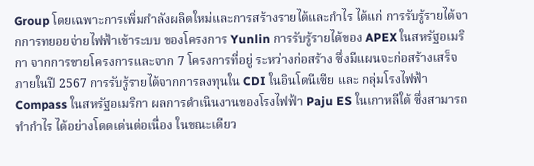Group โดยเฉพาะการเพิ่มกำลังผลิตใหม่และการสร้างรายได้และกำไร ได้แก่ การรับรู้รายได้จากการทยอยจ่ายไฟฟ้าเข้าระบบ ของโครงการ Yunlin การรับรู้รายได้ของ APEX ในสหรัฐอเมริกา จากการขายโครงการและจาก 7 โครงการที่อยู่ ระหว่างก่อสร้าง ซึ่งมีแผนจะก่อสร้างเสร็จภายในปี 2567 การรับรู้รายได้จากการลงทุนใน CDI ในอินโดนีเซีย และ กลุ่มโรงไฟฟ้า Compass ในสหรัฐอเมริกา ผลการดำเนินงานของโรงไฟฟ้า Paju ES ในเกาหลีใต้ ซึ่งสามารถทำกำไร ได้อย่างโดดเด่นต่อเนื่อง ในขณะเดียว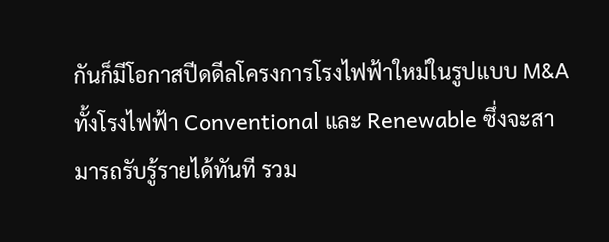กันก็มีโอกาสปีดดีลโครงการโรงไฟฟ้าใหม่ในรูปแบบ M&A ทั้งโรงไฟฟ้า Conventional และ Renewable ซึ่งจะสามารถรับรู้รายได้ทันที รวม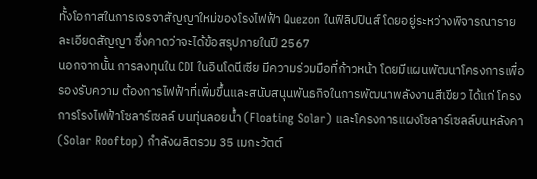ทั้งโอกาสในการเจรจาสัญญาใหม่ของโรงไฟฟ้า Quezon ในฟิลิปปินส์ โดยอยู่ระหว่างพิจารณารายละเอียดสัญญา ซึ่งคาดว่าจะได้ข้อสรุปภายในปี 2567
นอกจากนั้น การลงทุนใน CDI ในอินโดนีเซีย มีความร่วมมือที่ก้าวหน้า โดยมีแผนพัฒนาโครงการเพื่อรองรับความ ต้องการไฟฟ้าที่เพิ่มขึ้นและสนับสนุนพันธกิจในการพัฒนาพลังงานสีเขียว ได้แก่ โครงการโรงไฟฟ้าโซลาร์เซลล์ บนทุ่นลอยน้ำ (Floating Solar) และโครงการแผงโซลาร์เซลล์บนหลังคา (Solar Rooftop) กำลังผลิตรวม 35 เมกะวัตต์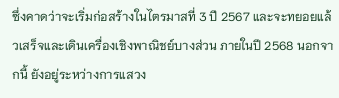ซึ่งคาดว่าจะเริ่มก่อสร้างในไตรมาสที่ 3 ปี 2567 และจะทยอยแล้วเสร็จและเดินเครื่องเชิงพาณิชย์บางส่วน ภายในปี 2568 นอกจากนี้ ยังอยู่ระหว่างการแสวง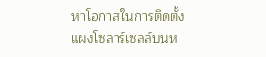หาโอกาสในการติดตั้งแผงโซลาร์เซลล์บนห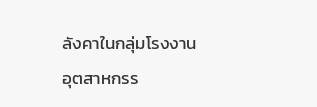ลังคาในกลุ่มโรงงานอุตสาหกรร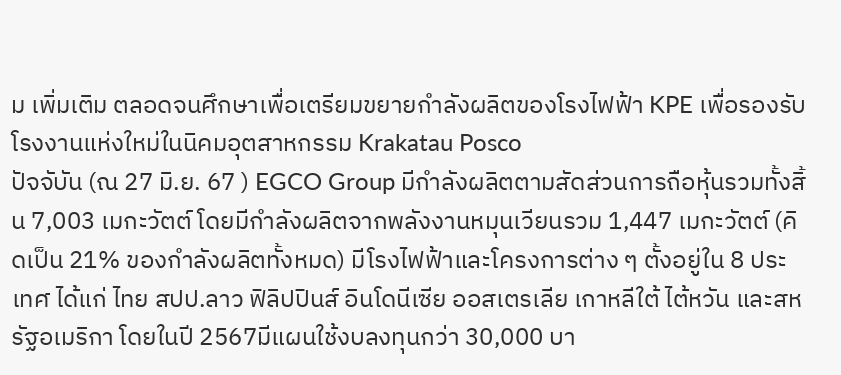ม เพิ่มเติม ตลอดจนศึกษาเพื่อเตรียมขยายกำลังผลิตของโรงไฟฟ้า KPE เพื่อรองรับโรงงานแห่งใหม่ในนิคมอุตสาหกรรม Krakatau Posco
ปัจจับัน (ณ 27 มิ.ย. 67 ) EGCO Group มีกำลังผลิตตามสัดส่วนการถือหุ้นรวมทั้งสิ้น 7,003 เมกะวัตต์ โดยมีกำลังผลิตจากพลังงานหมุนเวียนรวม 1,447 เมกะวัตต์ (คิดเป็น 21% ของกำลังผลิตทั้งหมด) มีโรงไฟฟ้าและโครงการต่าง ๆ ตั้งอยู่ใน 8 ประเทศ ได้แก่ ไทย สปป.ลาว ฟิลิปปินส์ อินโดนีเซีย ออสเตรเลีย เกาหลีใต้ ไต้หวัน และสหรัฐอเมริกา โดยในปี 2567มีแผนใช้งบลงทุนกว่า 30,000 บา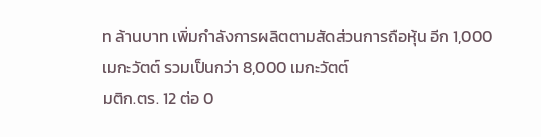ท ล้านบาท เพิ่มกำลังการผลิตตามสัดส่วนการถือหุ้น อีก 1,000 เมกะวัตต์ รวมเป็นกว่า 8,000 เมกะวัตต์
มติก.ตร. 12 ต่อ 0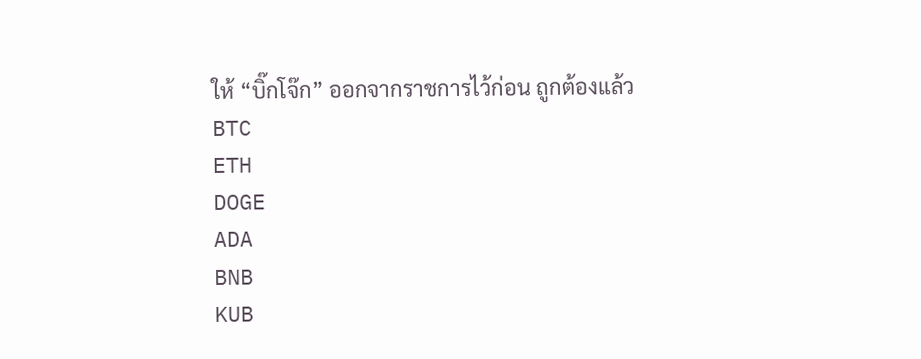ให้ “บิ๊กโจ๊ก” ออกจากราชการไว้ก่อน ถูกต้องแล้ว
BTC
ETH
DOGE
ADA
BNB
KUB